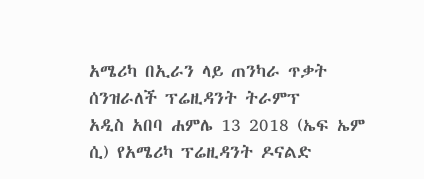አሜሪካ በኢራን ላይ ጠንካራ ጥቃት ሰንዝራለች ፕሬዚዳንት ትራምፕ
አዲስ አበባ ሐምሌ 13 2018 (ኤፍ ኤም ሲ) የአሜሪካ ፕሬዚዳንት ዶናልድ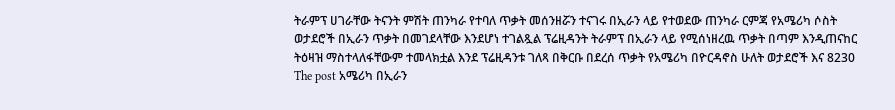ትራምፕ ሀገራቸው ትናንት ምሽት ጠንካራ የተባለ ጥቃት መሰንዘሯን ተናገሩ በኢራን ላይ የተወደው ጠንካራ ርምጃ የአሜሪካ ሶስት ወታደሮች በኢራን ጥቃት በመገደላቸው እንደሆነ ተገልጿል ፕሬዚዳንት ትራምፕ በኢራን ላይ የሚሰነዘረዉ ጥቃት በጣም እንዲጠናከር ትዕዛዝ ማስተላለፋቸውም ተመላክቷል እንደ ፕሬዚዳንቱ ገለጻ በቅርቡ በደረሰ ጥቃት የአሜሪካ በዮርዳኖስ ሁለት ወታደሮች እና 8230 The post አሜሪካ በኢራን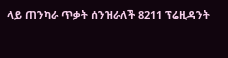ላይ ጠንካራ ጥቃት ሰንዝራለች 8211 ፕሬዚዳንት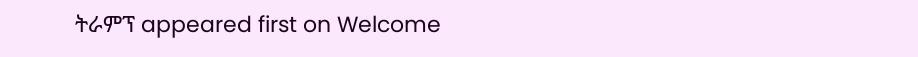ትራምፕ appeared first on Welcome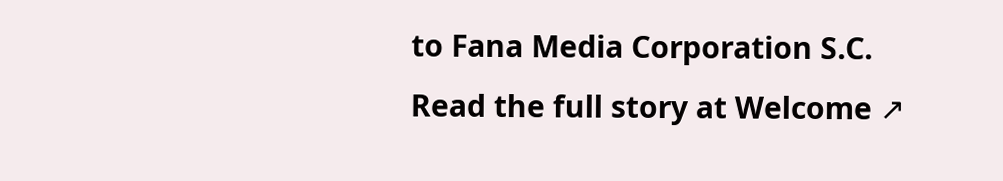to Fana Media Corporation S.C.
Read the full story at Welcome ↗